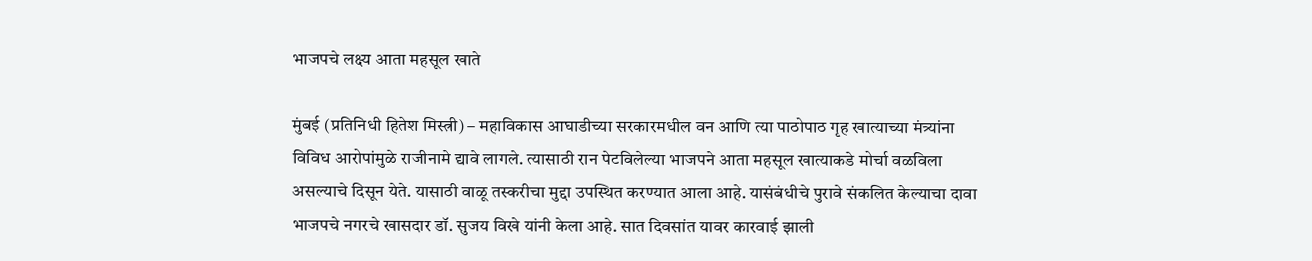भाजपचे लक्ष्य आता महसूल खाते

मुंबई (प्रतिनिधी हितेश मिस्त्री) – महाविकास आघाडीच्या सरकारमधील वन आणि त्या पाठोपाठ गृह खात्याच्या मंत्र्यांना विविध आरोपांमुळे राजीनामे द्यावे लागले. त्यासाठी रान पेटविलेल्या भाजपने आता महसूल खात्याकडे मोर्चा वळविला असल्याचे दिसून येते. यासाठी वाळू तस्करीचा मुद्दा उपस्थित करण्यात आला आहे. यासंबंधीचे पुरावे संकलित केल्याचा दावा भाजपचे नगरचे खासदार डॉ. सुजय विखे यांनी केला आहे. सात दिवसांत यावर कारवाई झाली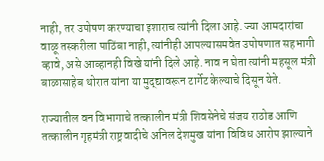नाही, तर उपोषण करण्याचा इशाराच त्यांनी दिला आहे. ज्या आमदारांचा वाळू तस्करीला पाठिंबा नाही, त्यांनीही आपल्यासमवेत उपोषणात सहभागी व्हावे, असे आव्हानही विखे यांनी दिले आहे. नाव न घेता त्यांनी महसूल मंत्री बाळासाहेब थोरात यांना या मुद्द्यावरून टार्गेट केल्याचे दिसून येते.

राज्यातील वन विभागाचे तत्कालीन मंत्री शिवसेनेचे संजय राठोड आणि तत्कालीन गृहमंत्री राष्ट्रवादीचे अनिल देशमुख यांना विविध आरोप झाल्याने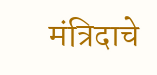मंत्रिदाचे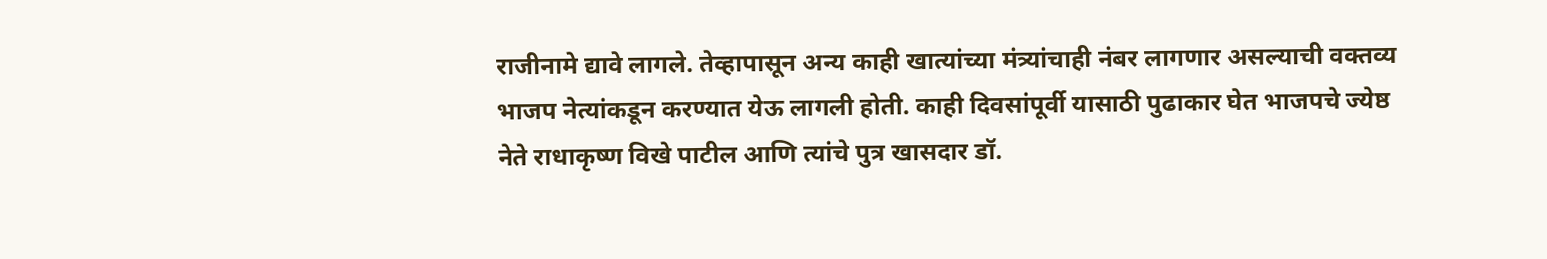राजीनामे द्यावे लागले. तेव्हापासून अन्य काही खात्यांच्या मंत्र्यांचाही नंबर लागणार असल्याची वक्तव्य भाजप नेत्यांकडून करण्यात येऊ लागली होती. काही दिवसांपूर्वी यासाठी पुढाकार घेत भाजपचे ज्येष्ठ नेते राधाकृष्ण विखे पाटील आणि त्यांचे पुत्र खासदार डॉ.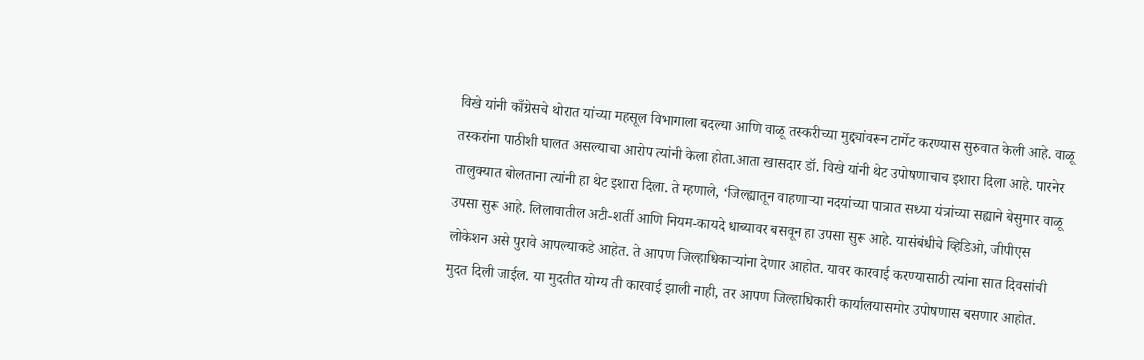विखे यांनी काँग्रेसचे थोरात यांच्या महसूल विभागाला बदल्या आणि वाळू तस्करीच्या मुद्द्यांवरून टार्गेट करण्यास सुरुवात केली आहे. वाळू तस्करांना पाठीशी घालत असल्याचा आरोप त्यांनी केला होता.आता खासदार डॉ. विखे यांनी थेट उपोषणाचाच इशारा दिला आहे. पारनेर तालुक्यात बोलताना त्यांनी हा थेट इशारा दिला. ते म्हणाले, ‘जिल्ह्यातून वाहणाऱ्या नदयांच्या पात्रात सध्या यंत्रांच्या सह्याने बेसुमार वाळू उपसा सुरू आहे. लिलावातील अटी-शर्ती आणि नियम-कायदे धाब्यावर बसवून हा उपसा सुरू आहे. यासंबंधीचे व्हिडिओ, जीपीएस लोकेशन असे पुरावे आपल्याकडे आहेत. ते आपण जिल्हाधिकाऱ्यांना देणार आहोत. यावर कारवाई करण्यासाठी त्यांना सात दिवसांची मुदत दिली जाईल. या मुदतीत योग्य ती कारवाई झाली नाही, तर आपण जिल्हाधिकारी कार्यालयासमोर उपोषणास बसणार आहोत.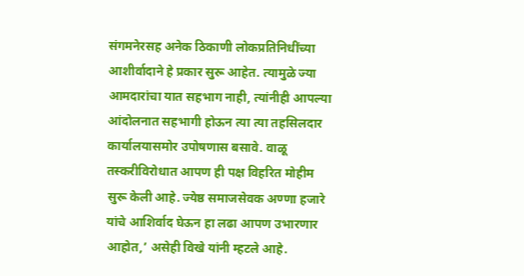संगमनेरसह अनेक ठिकाणी लोकप्रतिनिधींच्या आशीर्वादाने हे प्रकार सुरू आहेत. त्यामुळे ज्या आमदारांचा यात सहभाग नाही, त्यांनीही आपल्या आंदोलनात सहभागी होऊन त्या त्या तहसिलदार कार्यालयासमोर उपोषणास बसावे. वाळू तस्करीविरोधात आपण ही पक्ष विहरित मोहीम सुरू केली आहे. ज्येष्ठ समाजसेवक अण्णा हजारे यांचे आशिर्वाद घेऊन हा लढा आपण उभारणार आहोत,’ असेही विखे यांनी म्हटले आहे.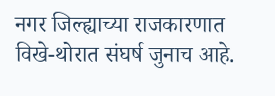नगर जिल्ह्याच्या राजकारणात विखे-थोरात संघर्ष जुनाच आहे.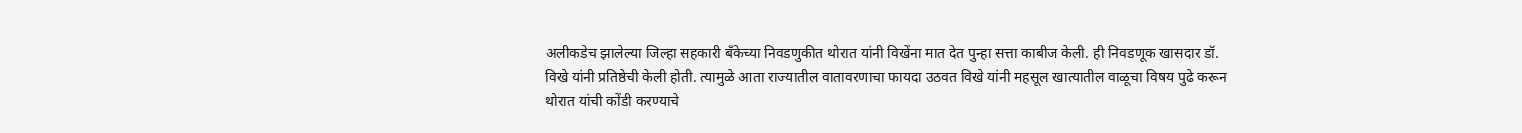अलीकडेच झालेल्या जिल्हा सहकारी बँकेच्या निवडणुकीत थोरात यांनी विखेंना मात देत पुन्हा सत्ता काबीज केली. ही निवडणूक खासदार डॉ. विखे यांनी प्रतिष्ठेची केली होती. त्यामुळे आता राज्यातील वातावरणाचा फायदा उठवत विखे यांनी महसूल खात्यातील वाळूचा विषय पुढे करून थोरात यांची कोंडी करण्याचे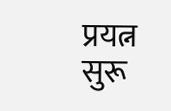प्रयत्न सुरू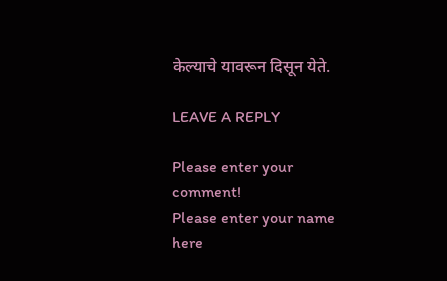केल्याचे यावरून दिसून येते.

LEAVE A REPLY

Please enter your comment!
Please enter your name here